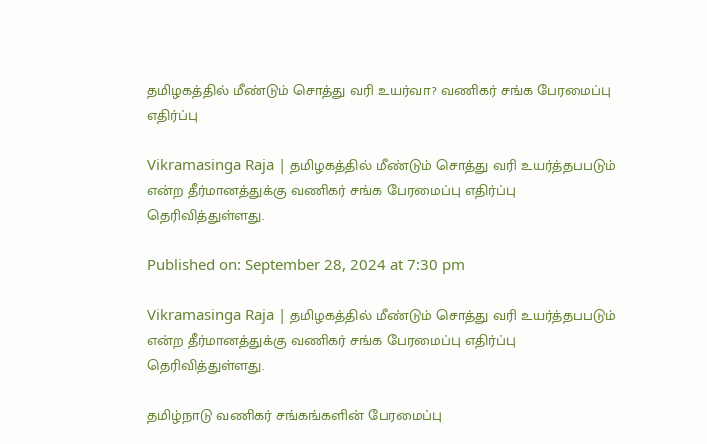தமிழகத்தில் மீண்டும் சொத்து வரி உயர்வா? வணிகர் சங்க பேரமைப்பு எதிர்ப்பு

Vikramasinga Raja | தமிழகத்தில் மீண்டும் சொத்து வரி உயர்த்தபபடும் என்ற தீர்மானத்துக்கு வணிகர் சங்க பேரமைப்பு எதிர்ப்பு தெரிவித்துள்ளது.

Published on: September 28, 2024 at 7:30 pm

Vikramasinga Raja | தமிழகத்தில் மீண்டும் சொத்து வரி உயர்த்தபபடும் என்ற தீர்மானத்துக்கு வணிகர் சங்க பேரமைப்பு எதிர்ப்பு தெரிவித்துள்ளது.

தமிழ்நாடு வணிகர் சங்கங்களின் பேரமைப்பு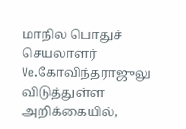மாநில பொதுச் செயலாளர் Ve.கோவிந்தராஜுலு விடுத்துள்ள அறிக்கையில்,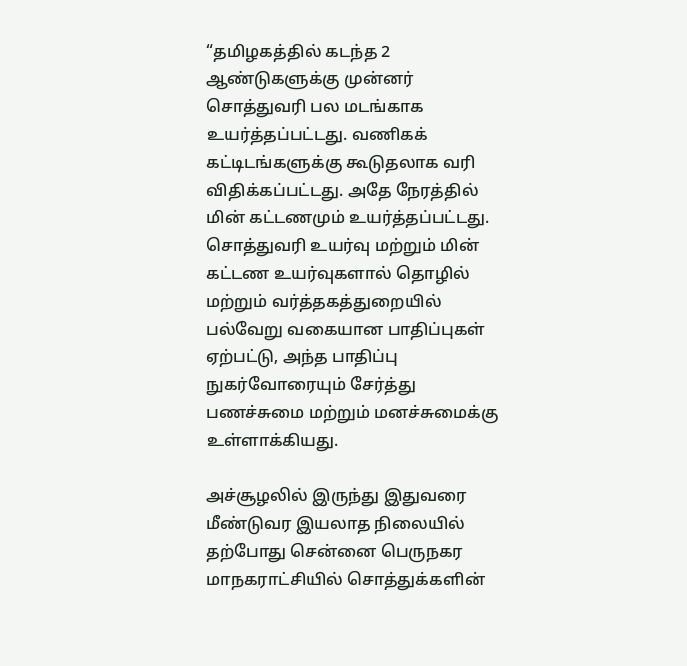“தமிழகத்தில் கடந்த 2 ஆண்டுகளுக்கு முன்னர் சொத்துவரி பல மடங்காக உயர்த்தப்பட்டது. வணிகக் கட்டிடங்களுக்கு கூடுதலாக வரி விதிக்கப்பட்டது. அதே நேரத்தில் மின் கட்டணமும் உயர்த்தப்பட்டது. சொத்துவரி உயர்வு மற்றும் மின் கட்டண உயர்வுகளால் தொழில் மற்றும் வர்த்தகத்துறையில் பல்வேறு வகையான பாதிப்புகள் ஏற்பட்டு, அந்த பாதிப்பு நுகர்வோரையும் சேர்த்து பணச்சுமை மற்றும் மனச்சுமைக்கு உள்ளாக்கியது.

அச்சூழலில் இருந்து இதுவரை மீண்டுவர இயலாத நிலையில் தற்போது சென்னை பெருநகர மாநகராட்சியில் சொத்துக்களின்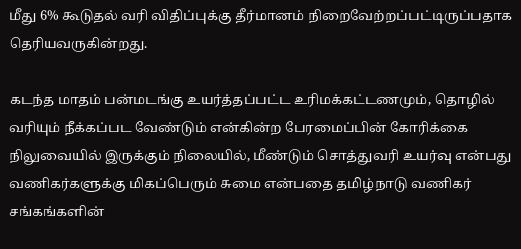மீது 6% கூடுதல் வரி விதிப்புக்கு தீர்மானம் நிறைவேற்றப்பட்டிருப்பதாக தெரியவருகின்றது.

கடந்த மாதம் பன்மடங்கு உயர்த்தப்பட்ட உரிமக்கட்டணமும், தொழில் வரியும் நீக்கப்பட வேண்டும் என்கின்ற பேரமைப்பின் கோரிக்கை நிலுவையில் இருக்கும் நிலையில், மீண்டும் சொத்துவரி உயர்வு என்பது வணிகர்களுக்கு மிகப்பெரும் சுமை என்பதை தமிழ்நாடு வணிகர் சங்கங்களின்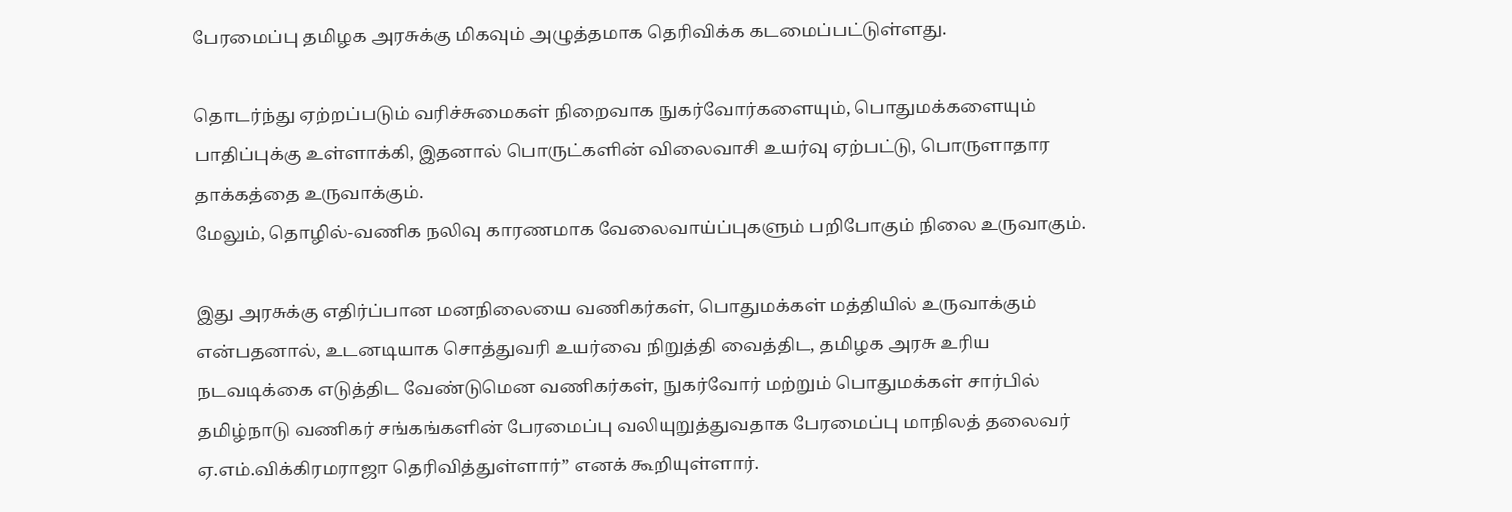பேரமைப்பு தமிழக அரசுக்கு மிகவும் அழுத்தமாக தெரிவிக்க கடமைப்பட்டுள்ளது.

தொடர்ந்து ஏற்றப்படும் வரிச்சுமைகள் நிறைவாக நுகர்வோர்களையும், பொதுமக்களையும் பாதிப்புக்கு உள்ளாக்கி, இதனால் பொருட்களின் விலைவாசி உயர்வு ஏற்பட்டு, பொருளாதார தாக்கத்தை உருவாக்கும்.
மேலும், தொழில்-வணிக நலிவு காரணமாக வேலைவாய்ப்புகளும் பறிபோகும் நிலை உருவாகும்.

இது அரசுக்கு எதிர்ப்பான மனநிலையை வணிகர்கள், பொதுமக்கள் மத்தியில் உருவாக்கும் என்பதனால், உடனடியாக சொத்துவரி உயர்வை நிறுத்தி வைத்திட, தமிழக அரசு உரிய நடவடிக்கை எடுத்திட வேண்டுமென வணிகர்கள், நுகர்வோர் மற்றும் பொதுமக்கள் சார்பில் தமிழ்நாடு வணிகர் சங்கங்களின் பேரமைப்பு வலியுறுத்துவதாக பேரமைப்பு மாநிலத் தலைவர் ஏ.எம்.விக்கிரமராஜா தெரிவித்துள்ளார்” எனக் கூறியுள்ளார்.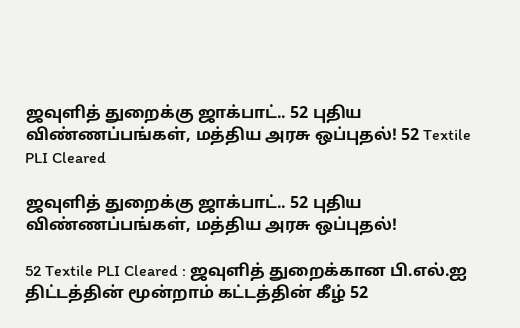ஜவுளித் துறைக்கு ஜாக்பாட்.. 52 புதிய விண்ணப்பங்கள், மத்திய அரசு ஒப்புதல்! 52 Textile PLI Cleared

ஜவுளித் துறைக்கு ஜாக்பாட்.. 52 புதிய விண்ணப்பங்கள், மத்திய அரசு ஒப்புதல்!

52 Textile PLI Cleared : ஜவுளித் துறைக்கான பி.எல்.ஐ திட்டத்தின் மூன்றாம் கட்டத்தின் கீழ் 52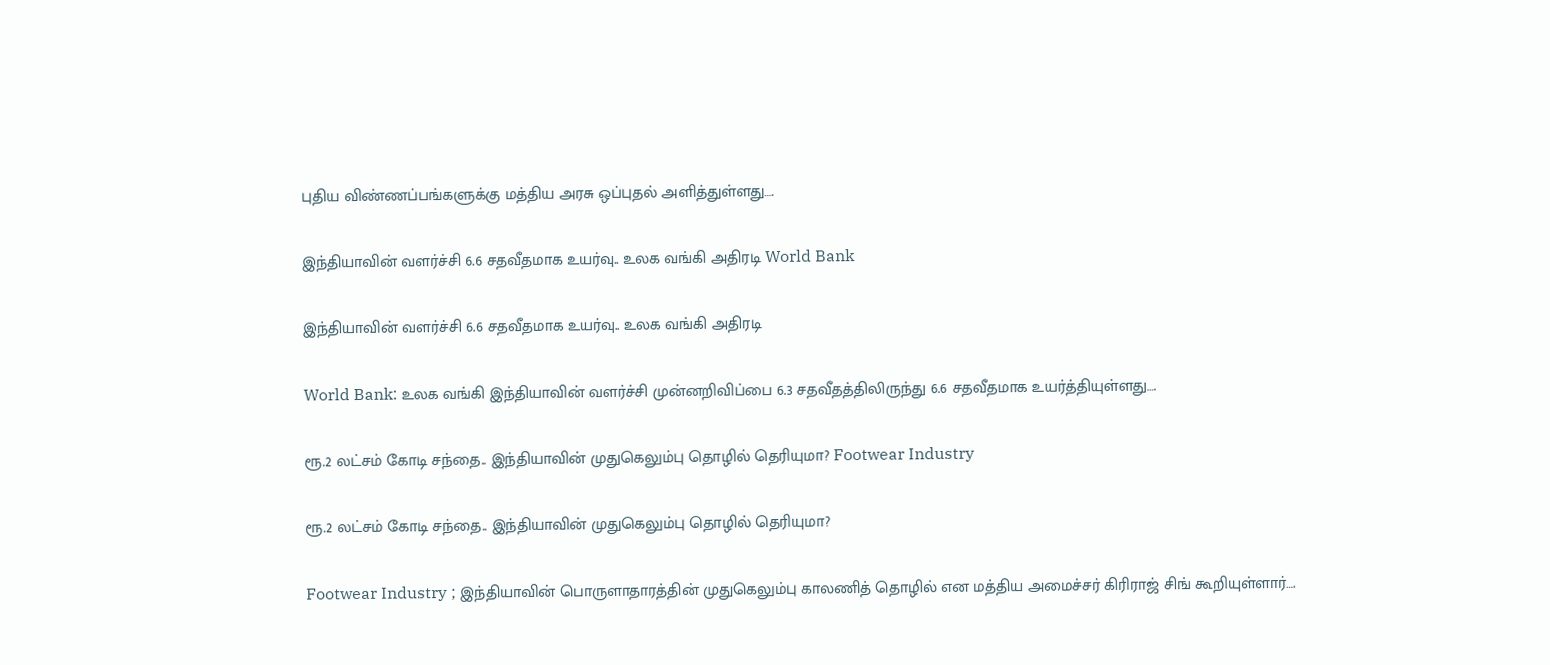புதிய விண்ணப்பங்களுக்கு மத்திய அரசு ஒப்புதல் அளித்துள்ளது….

இந்தியாவின் வளர்ச்சி 6.6 சதவீதமாக உயர்வு.. உலக வங்கி அதிரடி World Bank

இந்தியாவின் வளர்ச்சி 6.6 சதவீதமாக உயர்வு.. உலக வங்கி அதிரடி

World Bank: உலக வங்கி இந்தியாவின் வளர்ச்சி முன்னறிவிப்பை 6.3 சதவீதத்திலிருந்து 6.6 சதவீதமாக உயர்த்தியுள்ளது….

ரூ.2 லட்சம் கோடி சந்தை.. இந்தியாவின் முதுகெலும்பு தொழில் தெரியுமா? Footwear Industry

ரூ.2 லட்சம் கோடி சந்தை.. இந்தியாவின் முதுகெலும்பு தொழில் தெரியுமா?

Footwear Industry ; இந்தியாவின் பொருளாதாரத்தின் முதுகெலும்பு காலணித் தொழில் என மத்திய அமைச்சர் கிரிராஜ் சிங் கூறியுள்ளார்….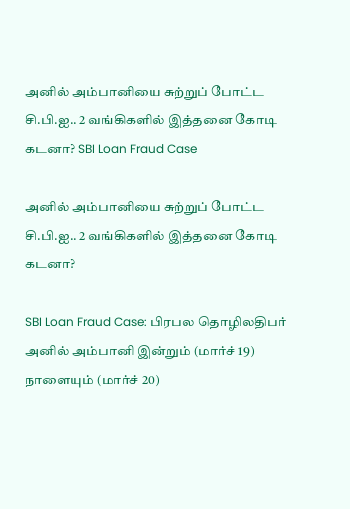அனில் அம்பானியை சுற்றுப் போட்ட சி.பி.ஐ.. 2 வங்கிகளில் இத்தனை கோடி கடனா? SBI Loan Fraud Case

அனில் அம்பானியை சுற்றுப் போட்ட சி.பி.ஐ.. 2 வங்கிகளில் இத்தனை கோடி கடனா?

SBI Loan Fraud Case: பிரபல தொழிலதிபர் அனில் அம்பானி இன்றும் (மார்ச் 19) நாளையும் (மார்ச் 20)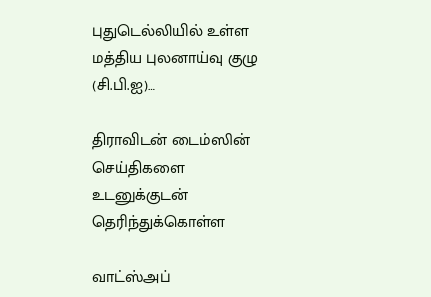புதுடெல்லியில் உள்ள மத்திய புலனாய்வு குழு (சி.பி.ஐ)…

திராவிடன் டைம்ஸின் செய்திகளை உடனுக்குடன் தெரிந்துக்கொள்ள

வாட்ஸ்அப்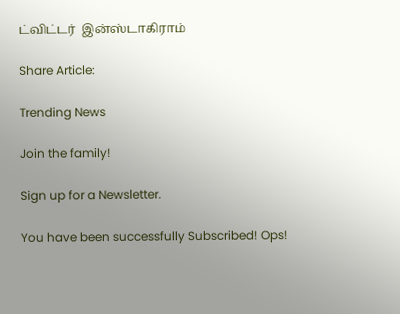ட்விட்டர்  இன்ஸ்டாகிராம்

Share Article:

Trending News

Join the family!

Sign up for a Newsletter.

You have been successfully Subscribed! Ops!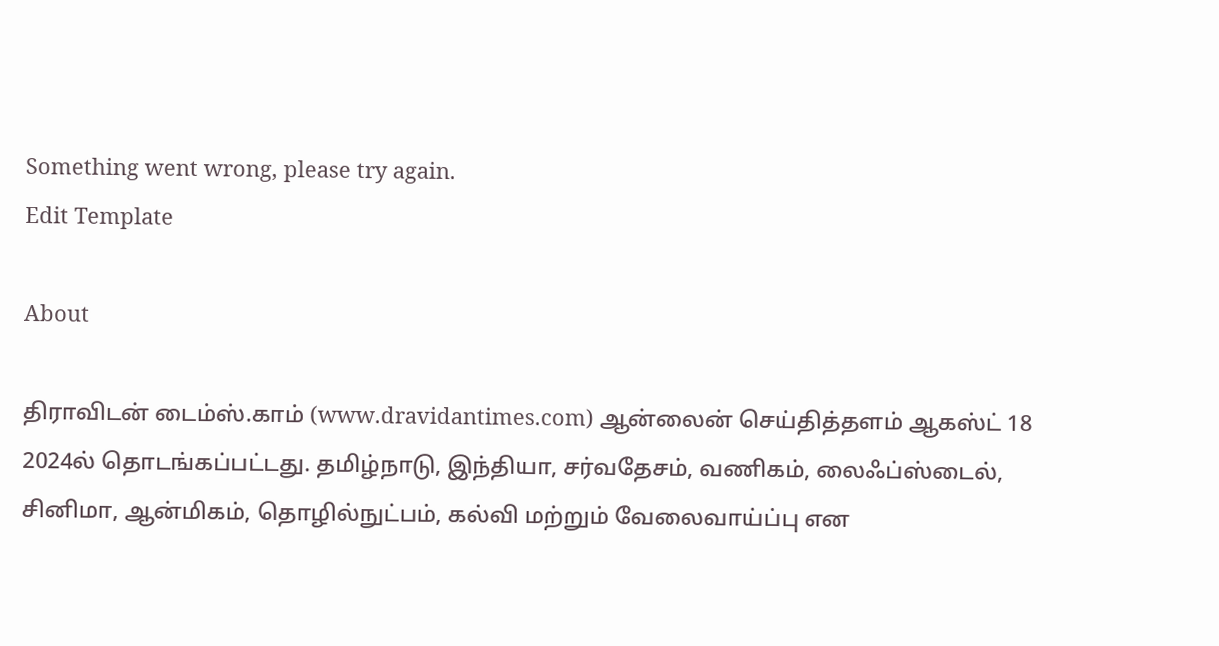Something went wrong, please try again.
Edit Template

About

திராவிடன் டைம்ஸ்.காம் (www.dravidantimes.com) ஆன்லைன் செய்தித்தளம் ஆகஸ்ட் 18 2024ல் தொடங்கப்பட்டது. தமிழ்நாடு, இந்தியா, சர்வதேசம், வணிகம், லைஃப்ஸ்டைல், சினிமா, ஆன்மிகம், தொழில்நுட்பம், கல்வி மற்றும் வேலைவாய்ப்பு என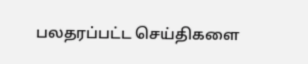பலதரப்பட்ட செய்திகளை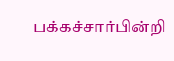பக்கச்சார்பின்றி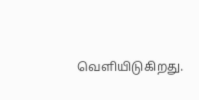வெளியிடுகிறது.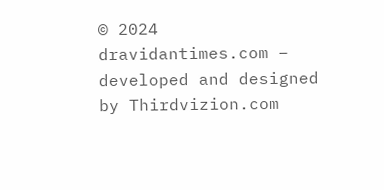© 2024 dravidantimes.com – developed and designed by Thirdvizion.com